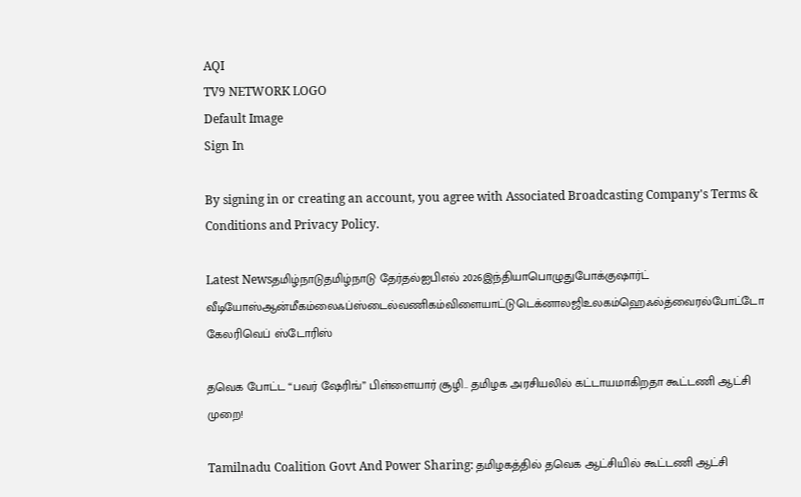AQI
TV9 NETWORK LOGO
Default Image
Sign In

By signing in or creating an account, you agree with Associated Broadcasting Company's Terms & Conditions and Privacy Policy.

Latest Newsதமிழ்நாடுதமிழ்நாடு தேர்தல்ஐபிஎல் 2026இந்தியாபொழுதுபோக்குஷார்ட் வீடியோஸ்ஆன்மீகம்லைஃப்ஸ்டைல்வணிகம்விளையாட்டுடெக்னாலஜிஉலகம்ஹெஃல்த்வைரல்போட்டோ கேலரிவெப் ஸ்டோரிஸ்

தவெக போட்ட “பவர் ஷேரிங்” பிள்ளையார் சூழி.. தமிழக அரசியலில் கட்டாயமாகிறதா கூட்டணி ஆட்சி முறை!

Tamilnadu Coalition Govt And Power Sharing: தமிழகத்தில் தவெக ஆட்சியில் கூட்டணி ஆட்சி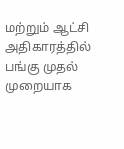மற்றும் ஆட்சி அதிகாரத்தில் பங்கு முதல் முறையாக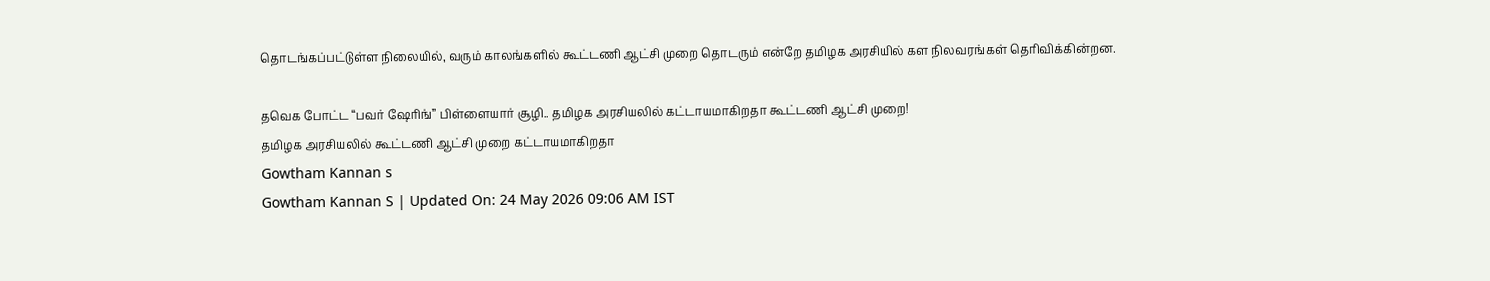தொடங்கப்பட்டுள்ள நிலையில், வரும் காலங்களில் கூட்டணி ஆட்சி முறை தொடரும் என்றே தமிழக அரசியில் கள நிலவரங்கள் தெரிவிக்கின்றன.

தவெக போட்ட “பவர் ஷேரிங்” பிள்ளையார் சூழி.. தமிழக அரசியலில் கட்டாயமாகிறதா கூட்டணி ஆட்சி முறை!
தமிழக அரசியலில் கூட்டணி ஆட்சி முறை கட்டாயமாகிறதா
Gowtham Kannan s
Gowtham Kannan S | Updated On: 24 May 2026 09:06 AM IST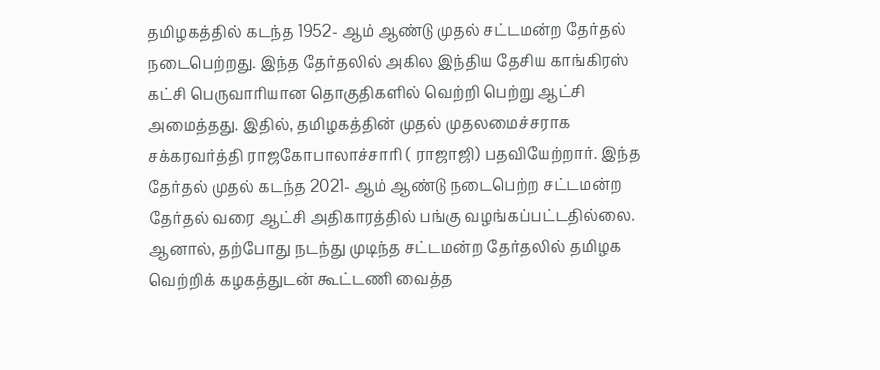தமிழகத்தில் கடந்த 1952- ஆம் ஆண்டு முதல் சட்டமன்ற தேர்தல் நடைபெற்றது. இந்த தேர்தலில் அகில இந்திய தேசிய காங்கிரஸ் கட்சி பெருவாரியான தொகுதிகளில் வெற்றி பெற்று ஆட்சி அமைத்தது. இதில், தமிழகத்தின் முதல் முதலமைச்சராக சக்கரவர்த்தி ராஜகோபாலாச்சாரி ( ராஜாஜி) பதவியேற்றார். இந்த தேர்தல் முதல் கடந்த 2021- ஆம் ஆண்டு நடைபெற்ற சட்டமன்ற தேர்தல் வரை ஆட்சி அதிகாரத்தில் பங்கு வழங்கப்பட்டதில்லை. ஆனால், தற்போது நடந்து முடிந்த சட்டமன்ற தேர்தலில் தமிழக வெற்றிக் கழகத்துடன் கூட்டணி வைத்த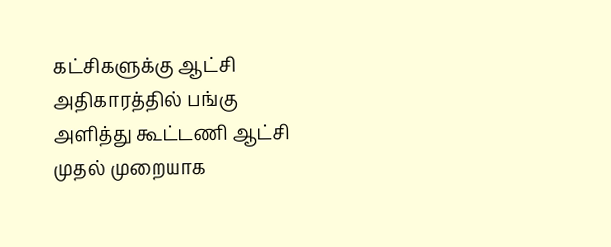கட்சிகளுக்கு ஆட்சி அதிகாரத்தில் பங்கு அளித்து கூட்டணி ஆட்சி முதல் முறையாக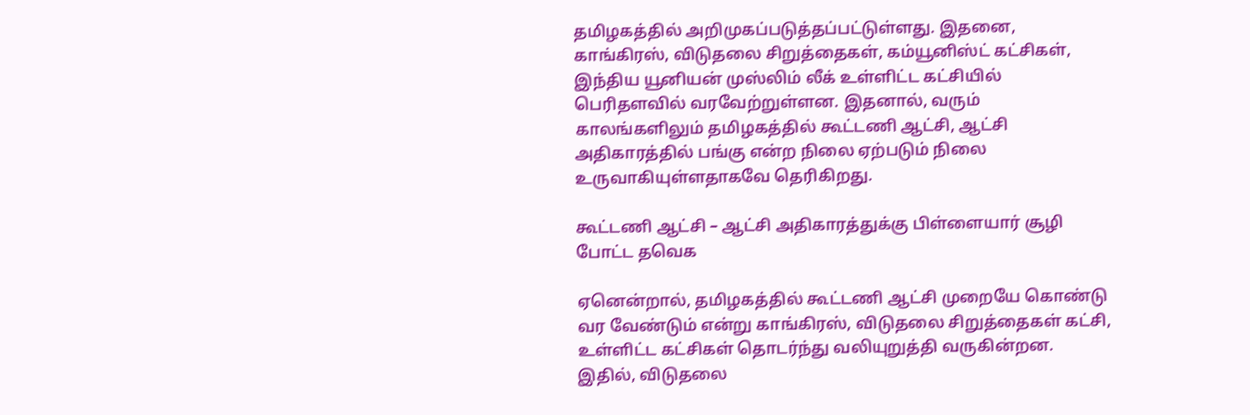தமிழகத்தில் அறிமுகப்படுத்தப்பட்டுள்ளது. இதனை, காங்கிரஸ், விடுதலை சிறுத்தைகள், கம்யூனிஸ்ட் கட்சிகள், இந்திய யூனியன் முஸ்லிம் லீக் உள்ளிட்ட கட்சியில் பெரிதளவில் வரவேற்றுள்ளன. இதனால், வரும் காலங்களிலும் தமிழகத்தில் கூட்டணி ஆட்சி, ஆட்சி அதிகாரத்தில் பங்கு என்ற நிலை ஏற்படும் நிலை உருவாகியுள்ளதாகவே தெரிகிறது.

கூட்டணி ஆட்சி – ஆட்சி அதிகாரத்துக்கு பிள்ளையார் சூழி போட்ட தவெக

ஏனென்றால், தமிழகத்தில் கூட்டணி ஆட்சி முறையே கொண்டு வர வேண்டும் என்று காங்கிரஸ், விடுதலை சிறுத்தைகள் கட்சி, உள்ளிட்ட கட்சிகள் தொடர்ந்து வலியுறுத்தி வருகின்றன. இதில், விடுதலை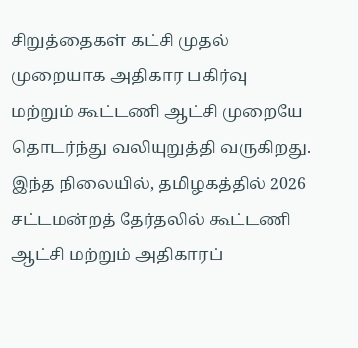சிறுத்தைகள் கட்சி முதல் முறையாக அதிகார பகிர்வு மற்றும் கூட்டணி ஆட்சி முறையே தொடர்ந்து வலியுறுத்தி வருகிறது. இந்த நிலையில், தமிழகத்தில் 2026 சட்டமன்றத் தேர்தலில் கூட்டணி ஆட்சி மற்றும் அதிகாரப்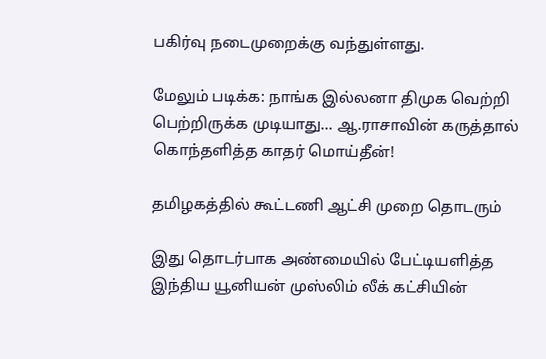பகிர்வு நடைமுறைக்கு வந்துள்ளது.

மேலும் படிக்க: நாங்க இல்லனா திமுக வெற்றி பெற்றிருக்க முடியாது… ஆ.ராசாவின் கருத்தால் கொந்தளித்த காதர் மொய்தீன்!

தமிழகத்தில் கூட்டணி ஆட்சி முறை தொடரும்

இது தொடர்பாக அண்மையில் பேட்டியளித்த இந்திய யூனியன் முஸ்லிம் லீக் கட்சியின்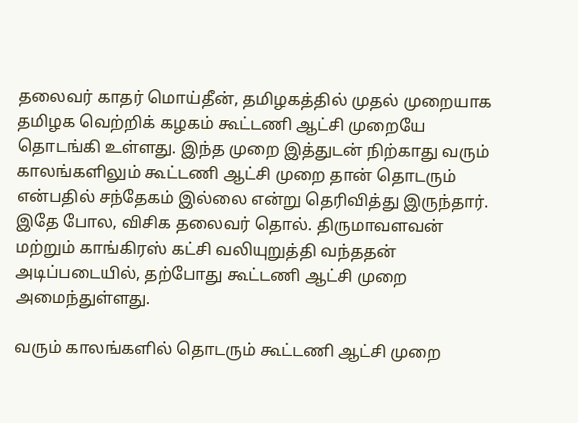தலைவர் காதர் மொய்தீன், தமிழகத்தில் முதல் முறையாக தமிழக வெற்றிக் கழகம் கூட்டணி ஆட்சி முறையே தொடங்கி உள்ளது. இந்த முறை இத்துடன் நிற்காது வரும் காலங்களிலும் கூட்டணி ஆட்சி முறை தான் தொடரும் என்பதில் சந்தேகம் இல்லை என்று தெரிவித்து இருந்தார். இதே போல, விசிக தலைவர் தொல். திருமாவளவன் மற்றும் காங்கிரஸ் கட்சி வலியுறுத்தி வந்ததன் அடிப்படையில், தற்போது கூட்டணி ஆட்சி முறை அமைந்துள்ளது.

வரும் காலங்களில் தொடரும் கூட்டணி ஆட்சி முறை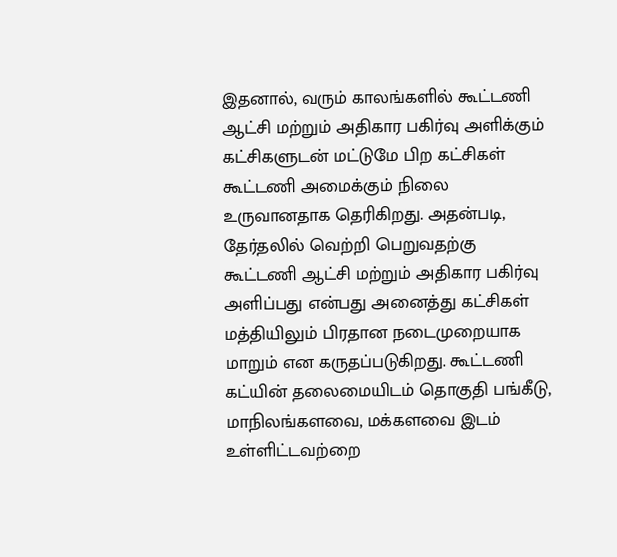இதனால், வரும் காலங்களில் கூட்டணி ஆட்சி மற்றும் அதிகார பகிர்வு அளிக்கும் கட்சிகளுடன் மட்டுமே பிற கட்சிகள் கூட்டணி அமைக்கும் நிலை உருவானதாக தெரிகிறது. அதன்படி, தேர்தலில் வெற்றி பெறுவதற்கு கூட்டணி ஆட்சி மற்றும் அதிகார பகிர்வு அளிப்பது என்பது அனைத்து கட்சிகள் மத்தியிலும் பிரதான நடைமுறையாக மாறும் என கருதப்படுகிறது. கூட்டணி கட்யின் தலைமையிடம் தொகுதி பங்கீடு, மாநிலங்களவை, மக்களவை இடம் உள்ளிட்டவற்றை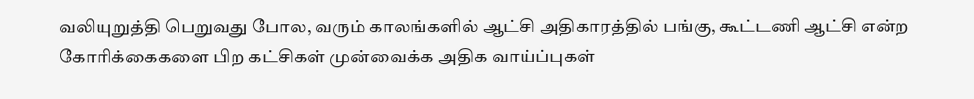வலியுறுத்தி பெறுவது போல, வரும் காலங்களில் ஆட்சி அதிகாரத்தில் பங்கு, கூட்டணி ஆட்சி என்ற கோரிக்கைகளை பிற கட்சிகள் முன்வைக்க அதிக வாய்ப்புகள்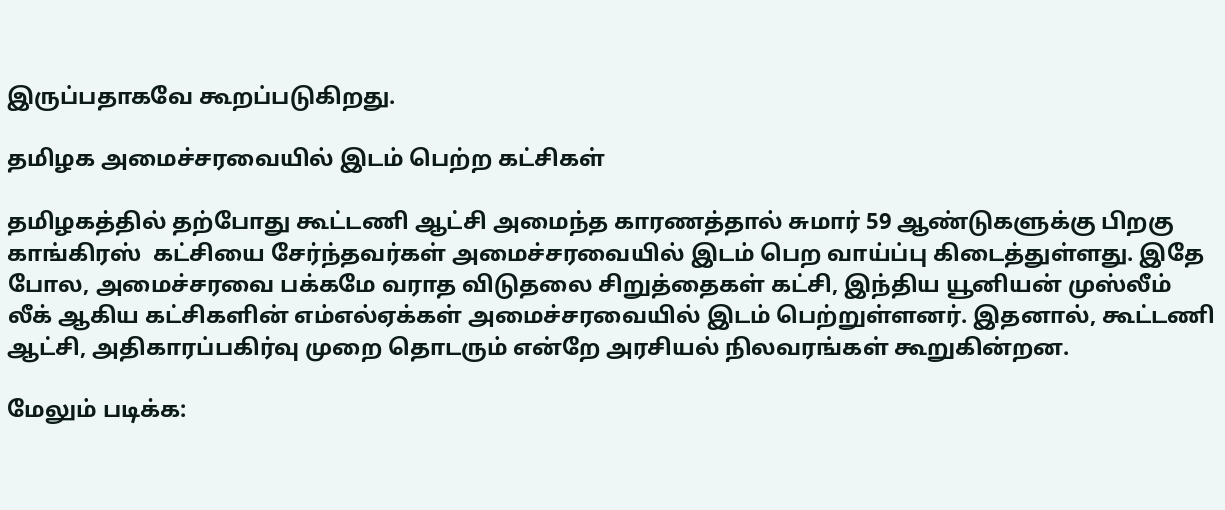இருப்பதாகவே கூறப்படுகிறது.

தமிழக அமைச்சரவையில் இடம் பெற்ற கட்சிகள்

தமிழகத்தில் தற்போது கூட்டணி ஆட்சி அமைந்த காரணத்தால் சுமார் 59 ஆண்டுகளுக்கு பிறகு காங்கிரஸ்  கட்சியை சேர்ந்தவர்கள் அமைச்சரவையில் இடம் பெற வாய்ப்பு கிடைத்துள்ளது. இதே போல, அமைச்சரவை பக்கமே வராத விடுதலை சிறுத்தைகள் கட்சி, இந்திய யூனியன் முஸ்லீம் லீக் ஆகிய கட்சிகளின் எம்எல்ஏக்கள் அமைச்சரவையில் இடம் பெற்றுள்ளனர். இதனால், கூட்டணி ஆட்சி, அதிகாரப்பகிர்வு முறை தொடரும் என்றே அரசியல் நிலவரங்கள் கூறுகின்றன.

மேலும் படிக்க: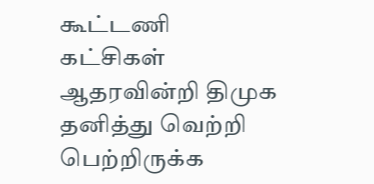கூட்டணி கட்சிகள் ஆதரவின்றி திமுக தனித்து வெற்றி பெற்றிருக்க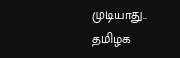முடியாது.. தமிழக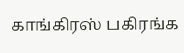காங்கிரஸ் பகிரங்க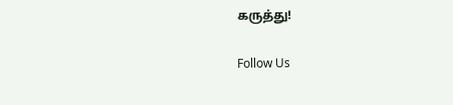கருத்து!

Follow Us